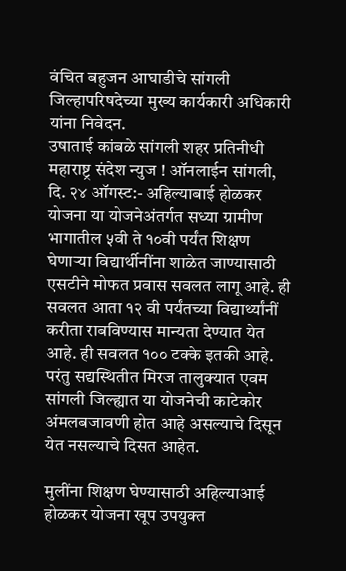वंचित बहुजन आघाडीचे सांगली जिल्हापरिषदेच्या मुख्य कार्यकारी अधिकारी यांना निवेदन.
उषाताई कांबळे सांगली शहर प्रतिनीधी
महाराष्ट्र संदेश न्युज ! ऑनलाईन सांगली, दि. २४ ऑगस्ट:- अहिल्याबाई होळकर योजना या योजनेअंतर्गत सध्या ग्रामीण भागातील ५वी ते १०वी पर्यंत शिक्षण घेणाऱ्या विद्यार्थीनींना शाळेत जाण्यासाठी एसटीने मोफत प्रवास सवलत लागू आहे. ही सवलत आता १२ वी पर्यंतच्या विद्यार्थ्यांनीं करीता राबविण्यास मान्यता देण्यात येत आहे. ही सवलत १०० टक्के इतकी आहे. परंतु सद्यस्थितीत मिरज तालुक्यात एवम सांगली जिल्ह्यात या योजनेची काटेकोर अंमलबजावणी होत आहे असल्याचे दिसून येत नसल्याचे दिसत आहेत.

मुलींना शिक्षण घेण्यासाठी अहिल्याआई होळकर योजना खूप उपयुक्त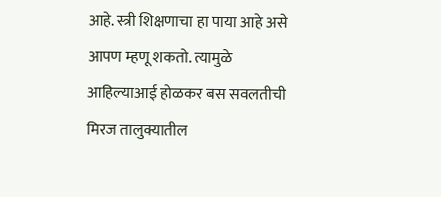आहे. स्त्री शिक्षणाचा हा पाया आहे असे आपण म्हणू शकतो. त्यामुळे आहिल्याआई होळकर बस सवलतीची मिरज तालुक्यातील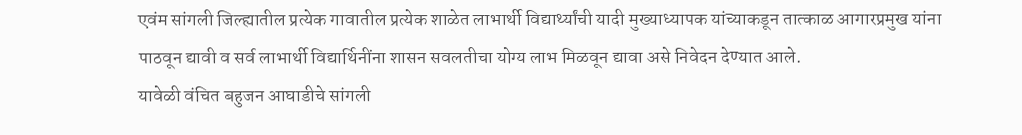एवंम सांगली जिल्ह्यातील प्रत्येक गावातील प्रत्येक शाळेत लाभार्थी विद्यार्थ्यांची यादी मुख्याध्यापक यांच्याकडून तात्काळ आगारप्रमुख यांना पाठवून द्यावी व सर्व लाभार्थी विद्यार्थिनींना शासन सवलतीचा योग्य लाभ मिळवून द्यावा असे निवेदन देण्यात आले.
यावेळी वंचित बहुजन आघाडीचे सांगली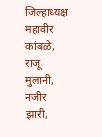जिल्हाध्यक्ष महावीर कांबळे, राजू मुलानी, नजीर झारी,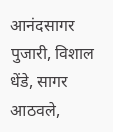आनंदसागर पुजारी, विशाल धेंडे, सागर आठवले,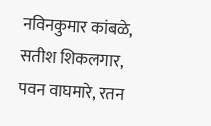नविनकुमार कांबळे, सतीश शिकलगार, पवन वाघमारे, रतन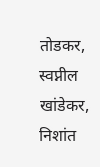तोडकर, स्वप्नील खांडेकर, निशांत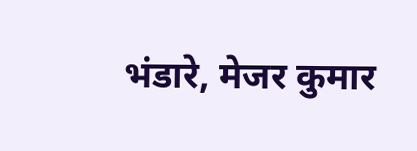भंडारे, मेजर कुमार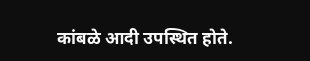कांबळे आदी उपस्थित होते.